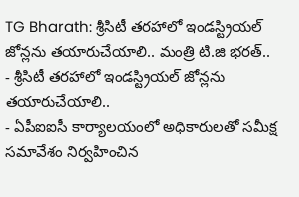TG Bharath: శ్రీసిటీ తరహాలో ఇండస్ట్రియల్ జోన్లను తయారుచేయాలి.. మంత్రి టి.జి భరత్..
- శ్రీసిటీ తరహాలో ఇండస్ట్రియల్ జోన్లను తయారుచేయాలి..
- ఏపీఐఐసీ కార్యాలయంలో అధికారులతో సమీక్ష సమావేశం నిర్వహించిన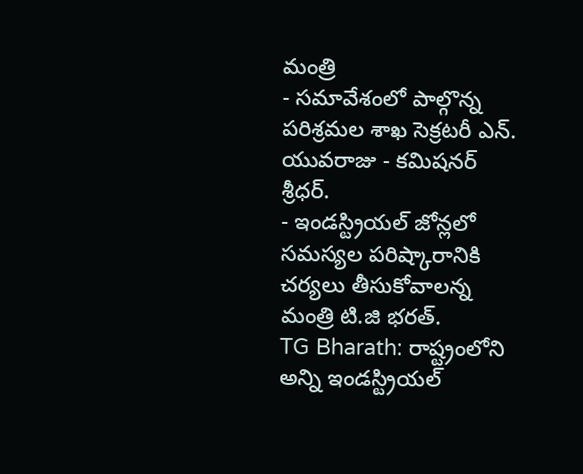మంత్రి
- సమావేశంలో పాల్గొన్న పరిశ్రమల శాఖ సెక్రటరీ ఎన్. యువరాజు - కమిషనర్ శ్రీధర్.
- ఇండస్ట్రియల్ జోన్లలో సమస్యల పరిష్కారానికి చర్యలు తీసుకోవాలన్న మంత్రి టి.జి భరత్.
TG Bharath: రాష్ట్రంలోని అన్ని ఇండస్ట్రియల్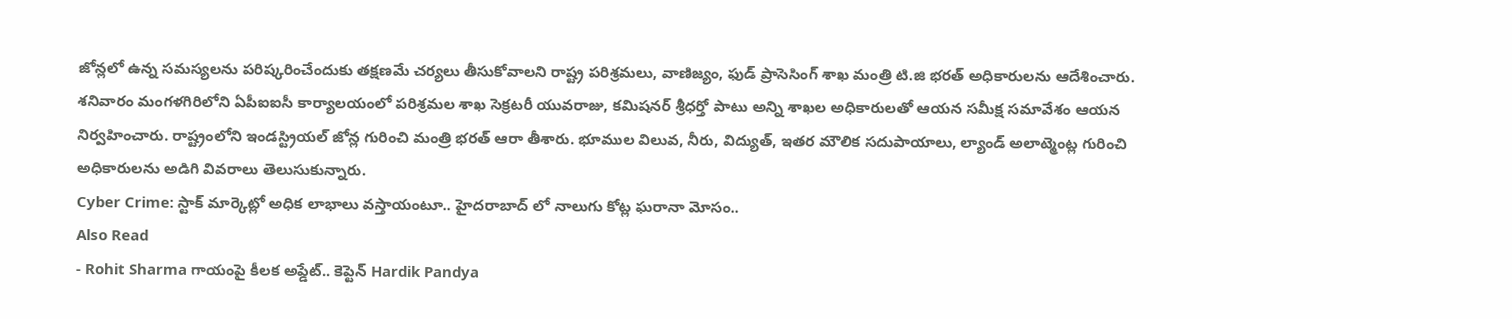జోన్లలో ఉన్న సమస్యలను పరిష్కరించేందుకు తక్షణమే చర్యలు తీసుకోవాలని రాష్ట్ర పరిశ్రమలు, వాణిజ్యం, ఫుడ్ ప్రాసెసింగ్ శాఖ మంత్రి టి.జి భరత్ అధికారులను ఆదేశించారు. శనివారం మంగళగిరిలోని ఏపీఐఐసీ కార్యాలయంలో పరిశ్రమల శాఖ సెక్రటరీ యువరాజు, కమిషనర్ శ్రీధర్తో పాటు అన్ని శాఖల అధికారులతో ఆయన సమీక్ష సమావేశం ఆయన నిర్వహించారు. రాష్ట్రంలోని ఇండస్ట్రియల్ జోన్ల గురించి మంత్రి భరత్ ఆరా తీశారు. భూముల విలువ, నీరు, విద్యుత్, ఇతర మౌలిక సదుపాయాలు, ల్యాండ్ అలాట్మెంట్ల గురించి అధికారులను అడిగి వివరాలు తెలుసుకున్నారు.
Cyber Crime: స్టాక్ మార్కెట్లో అధిక లాభాలు వస్తాయంటూ.. హైదరాబాద్ లో నాలుగు కోట్ల ఘరానా మోసం..
Also Read
- Rohit Sharma గాయంపై కీలక అప్డేట్.. కెప్టెన్ Hardik Pandya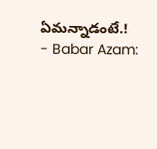ఏమన్నాడంటే.!
- Babar Azam: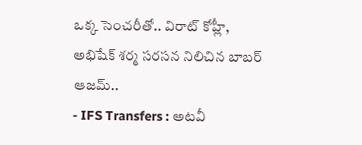ఒక్క సెంచరీతో.. విరాట్ కోహ్లీ, అభిషేక్ శర్మ సరసన నిలిచిన బాబర్ ఆజమ్..
- IFS Transfers : అటవీ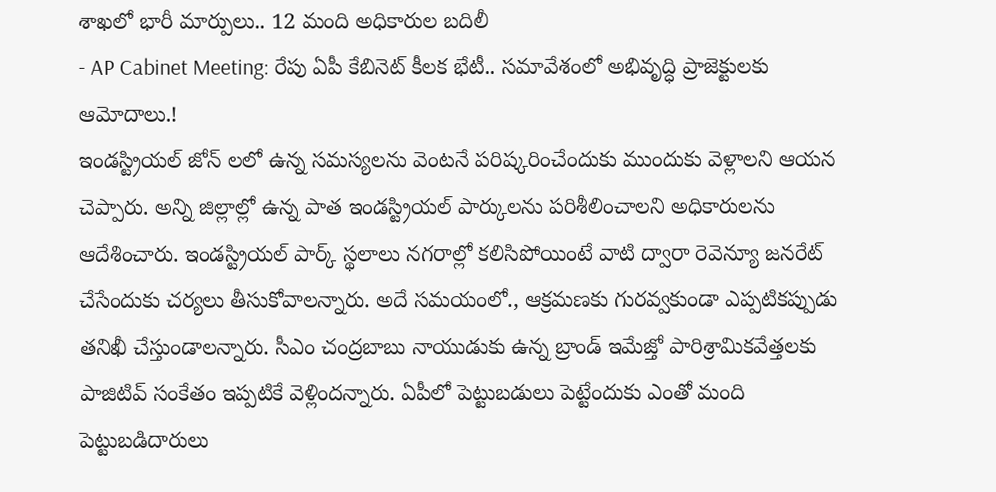శాఖలో భారీ మార్పులు.. 12 మంది అధికారుల బదిలీ
- AP Cabinet Meeting: రేపు ఏపీ కేబినెట్ కీలక భేటీ.. సమావేశంలో అభివృద్ధి ప్రాజెక్టులకు ఆమోదాలు.!
ఇండస్ట్రియల్ జోన్ లలో ఉన్న సమస్యలను వెంటనే పరిష్కరించేందుకు ముందుకు వెళ్లాలని ఆయన చెప్పారు. అన్ని జిల్లాల్లో ఉన్న పాత ఇండస్ట్రియల్ పార్కులను పరిశీలించాలని అధికారులను ఆదేశించారు. ఇండస్ట్రియల్ పార్క్ స్థలాలు నగరాల్లో కలిసిపోయింటే వాటి ద్వారా రెవెన్యూ జనరేట్ చేసేందుకు చర్యలు తీసుకోవాలన్నారు. అదే సమయంలో., ఆక్రమణకు గురవ్వకుండా ఎప్పటికప్పుడు తనిఖీ చేస్తుండాలన్నారు. సీఎం చంద్రబాబు నాయుడుకు ఉన్న బ్రాండ్ ఇమేజ్తో పారిశ్రామికవేత్తలకు పాజిటివ్ సంకేతం ఇప్పటికే వెళ్లిందన్నారు. ఏపీలో పెట్టుబడులు పెట్టేందుకు ఎంతో మంది పెట్టుబడిదారులు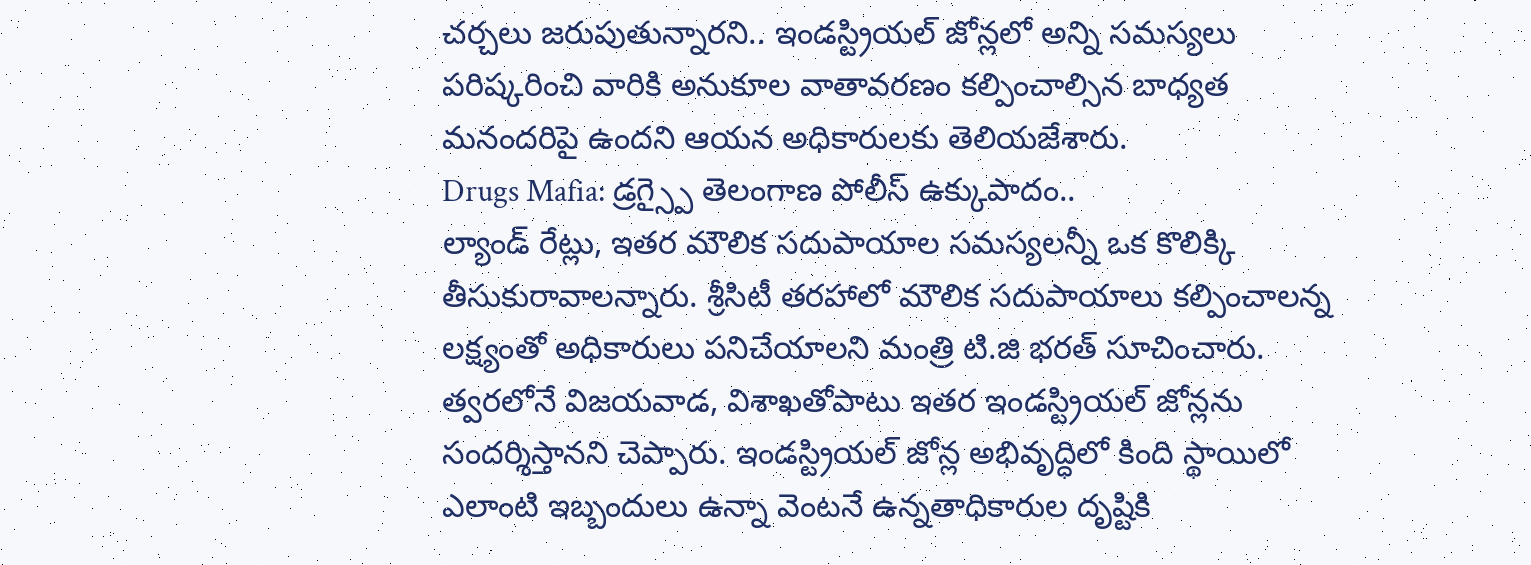చర్చలు జరుపుతున్నారని.. ఇండస్ట్రియల్ జోన్లలో అన్ని సమస్యలు పరిష్కరించి వారికి అనుకూల వాతావరణం కల్పించాల్సిన బాధ్యత మనందరిపై ఉందని ఆయన అధికారులకు తెలియజేశారు.
Drugs Mafia: డ్రగ్స్పై తెలంగాణ పోలీస్ ఉక్కుపాదం..
ల్యాండ్ రేట్లు, ఇతర మౌలిక సదుపాయాల సమస్యలన్నీ ఒక కొలిక్కి తీసుకురావాలన్నారు. శ్రీసిటీ తరహాలో మౌలిక సదుపాయాలు కల్పించాలన్న లక్ష్యంతో అధికారులు పనిచేయాలని మంత్రి టి.జి భరత్ సూచించారు. త్వరలోనే విజయవాడ, విశాఖతోపాటు ఇతర ఇండస్ట్రియల్ జోన్లను సందర్శిస్తానని చెప్పారు. ఇండస్ట్రియల్ జోన్ల అభివృద్ధిలో కింది స్థాయిలో ఎలాంటి ఇబ్బందులు ఉన్నా వెంటనే ఉన్నతాధికారుల దృష్టికి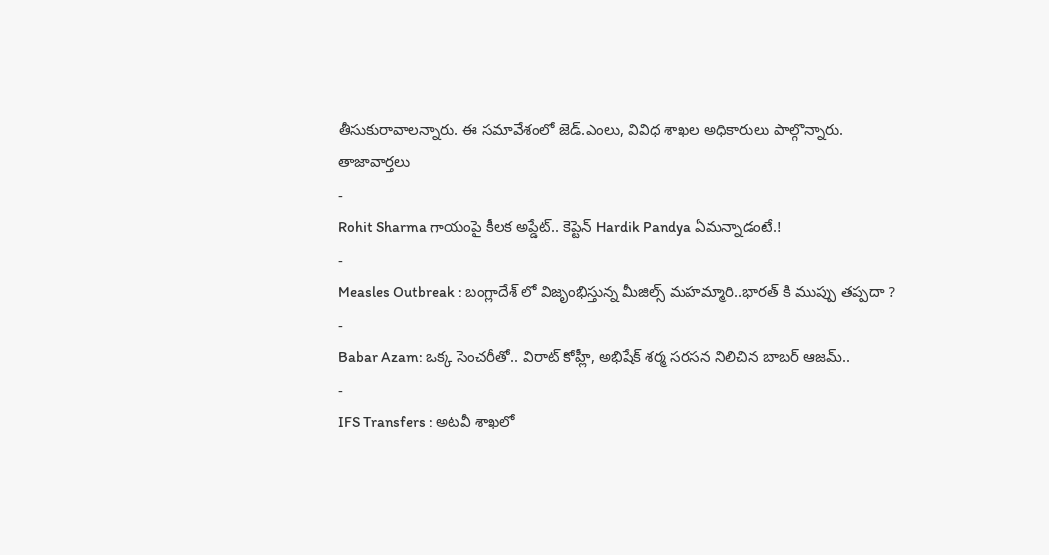తీసుకురావాలన్నారు. ఈ సమావేశంలో జెడ్.ఎంలు, వివిధ శాఖల అధికారులు పాల్గొన్నారు.
తాజావార్తలు
-
Rohit Sharma గాయంపై కీలక అప్డేట్.. కెప్టెన్ Hardik Pandya ఏమన్నాడంటే.!
-
Measles Outbreak : బంగ్లాదేశ్ లో విజృంభిస్తున్న మీజిల్స్ మహమ్మారి..భారత్ కి ముప్పు తప్పదా ?
-
Babar Azam: ఒక్క సెంచరీతో.. విరాట్ కోహ్లీ, అభిషేక్ శర్మ సరసన నిలిచిన బాబర్ ఆజమ్..
-
IFS Transfers : అటవీ శాఖలో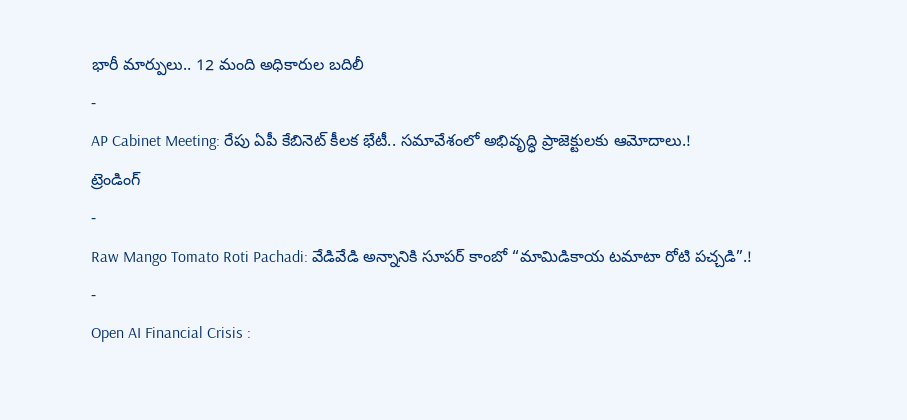భారీ మార్పులు.. 12 మంది అధికారుల బదిలీ
-
AP Cabinet Meeting: రేపు ఏపీ కేబినెట్ కీలక భేటీ.. సమావేశంలో అభివృద్ధి ప్రాజెక్టులకు ఆమోదాలు.!
ట్రెండింగ్
-
Raw Mango Tomato Roti Pachadi: వేడివేడి అన్నానికి సూపర్ కాంబో “మామిడికాయ టమాటా రోటి పచ్చడి”.!
-
Open AI Financial Crisis :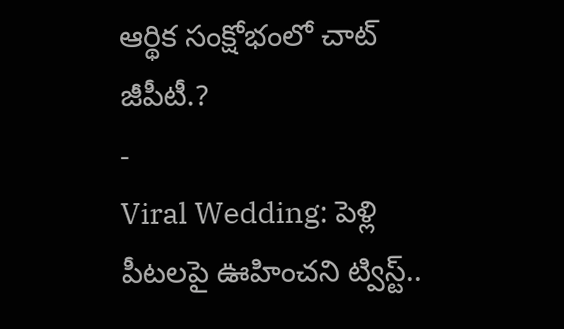ఆర్థిక సంక్షోభంలో చాట్ జీపీటీ.?
-
Viral Wedding: పెళ్లి పీటలపై ఊహించని ట్విస్ట్..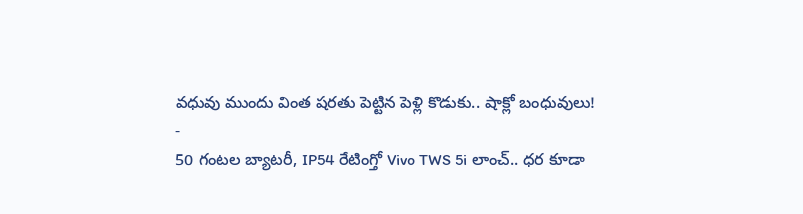వధువు ముందు వింత షరతు పెట్టిన పెళ్లి కొడుకు.. షాక్లో బంధువులు!
-
50 గంటల బ్యాటరీ, IP54 రేటింగ్తో Vivo TWS 5i లాంచ్.. ధర కూడా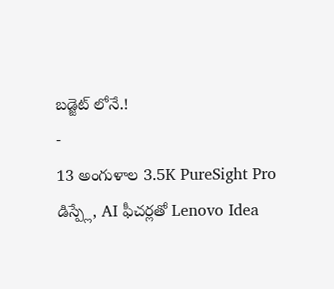బడ్జెట్ లోనే.!
-
13 అంగుళాల 3.5K PureSight Pro డిస్ప్లే, AI ఫీచర్లతో Lenovo Idea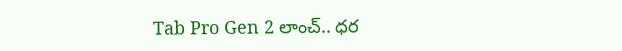Tab Pro Gen 2 లాంచ్.. ధర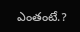ఎంతంటే.?